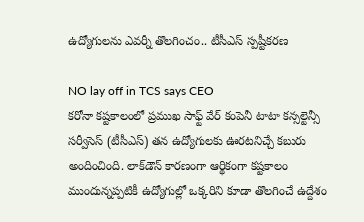ఉద్యోగులను ఎవర్నీ తొలగించం.. టీసీఎస్ స్పష్టీకరణ

NO lay off in TCS says CEO
కరోనా కష్టకాలంలో ప్రముఖ సాఫ్ట్ వేర్ కంపెనీ టాటా కన్సల్టెన్సీ సర్వీసెస్ (టీసీఎస్) తన ఉద్యోగులకు ఊరటనిచ్చే కబురు అందించింది. లాక్‌డౌన్‌ కారణంగా ఆర్థికంగా కష్టకాలం ముందున్నప్పటికీ ఉద్యోగుల్లో ఒక్కరిని కూడా తొలగించే ఉద్దేశం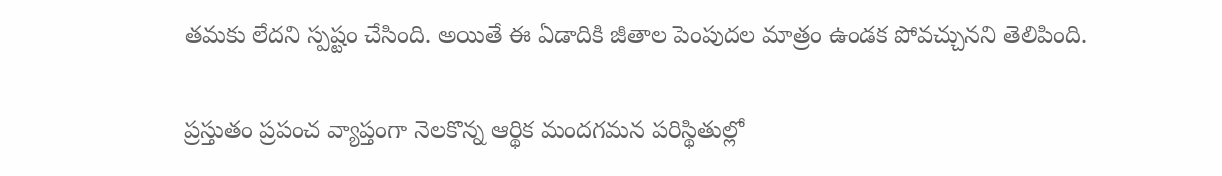తమకు లేదని స్పష్టం చేసింది. అయితే ఈ ఏడాదికి జీతాల పెంపుదల మాత్రం ఉండక పోవచ్చునని తెలిపింది.

ప్రస్తుతం ప్రపంచ వ్యాప్తంగా నెలకొన్న ఆర్థిక మందగమన పరిస్థితుల్లో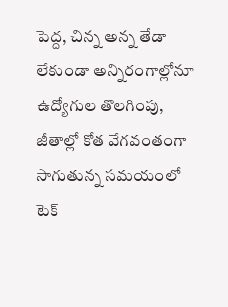పెద్ద, చిన్న అన్న తేడా లేకుండా అన్నిరంగాల్లోనూ ఉద్యోగుల తొలగింపు, జీతాల్లో కోత వేగవంతంగా సాగుతున్న సమయంలో టెక్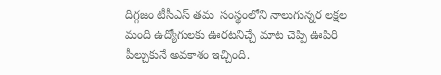దిగ్గజం టీసీఎస్ తమ  సంస్థంలోని నాలుగున్నర లక్షల మంది ఉద్యోగులకు ఊరటనిచ్చే మాట చెప్పి ఊపిరి పీల్చుకునే అవకాశం ఇచ్చింది.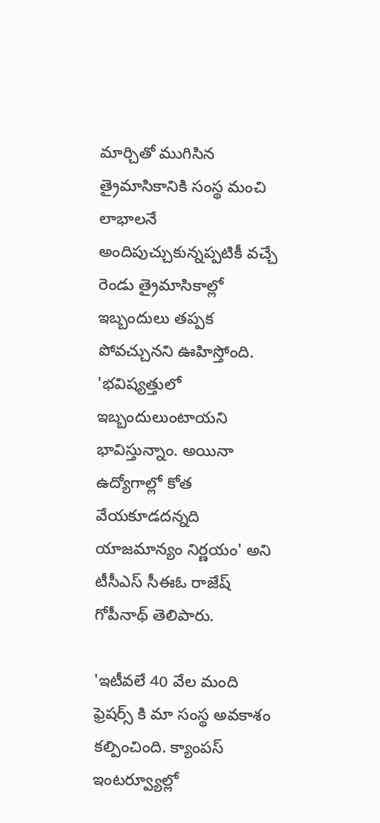మార్చితో ముగిసిన త్రైమాసికానికి సంస్థ మంచి లాభాలనే అందిపుచ్చుకున్నప్పటికీ వచ్చే రెండు త్రైమాసికాల్లో ఇబ్బందులు తప్పక పోవచ్చునని ఊహిస్తోంది. 'భవిష్యత్తులో ఇబ్బందులుంటాయని భావిస్తున్నాం. అయినా ఉద్యోగాల్లో కోత వేయకూడదన్నది యాజమాన్యం నిర్ణయం' అని టీసీఎస్ సీఈఓ రాజేష్ గోపీనాథ్ తెలిపారు.

'ఇటీవలే 40 వేల మంది ఫ్రెషర్స్ కి మా సంస్థ అవకాశం కల్పించింది. క్యాంపస్ ఇంటర్వ్యూల్లో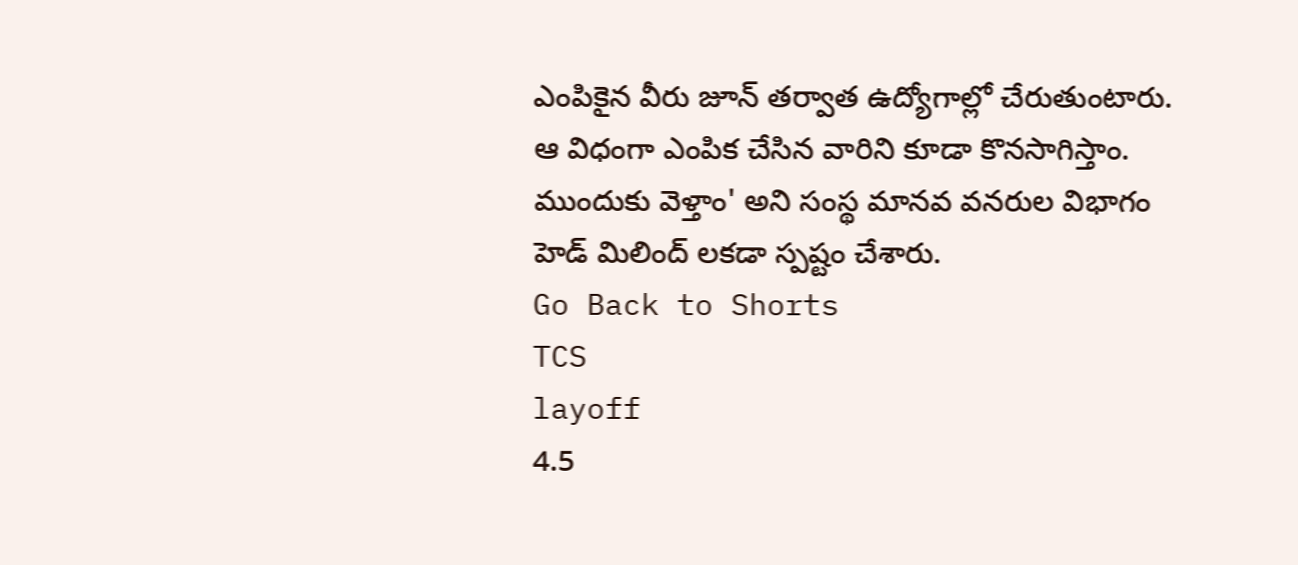ఎంపికైన వీరు జూన్ తర్వాత ఉద్యోగాల్లో చేరుతుంటారు. ఆ విధంగా ఎంపిక చేసిన వారిని కూడా కొనసాగిస్తాం. ముందుకు వెళ్తాం' అని సంస్థ మానవ వనరుల విభాగం హెడ్ మిలింద్ లకడా స్పష్టం చేశారు.
Go Back to Shorts
TCS
layoff
4.5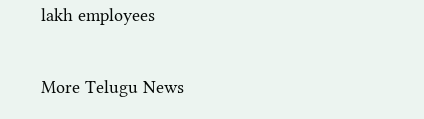lakh employees

More Telugu News